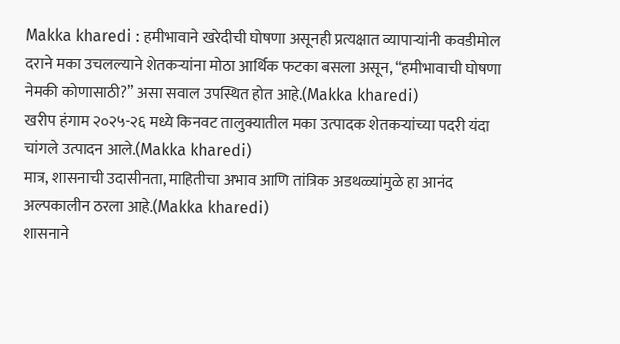Makka kharedi : हमीभावाने खरेदीची घोषणा असूनही प्रत्यक्षात व्यापाऱ्यांनी कवडीमोल दराने मका उचलल्याने शेतकऱ्यांना मोठा आर्थिक फटका बसला असून, “हमीभावाची घोषणा नेमकी कोणासाठी?” असा सवाल उपस्थित होत आहे.(Makka kharedi)
खरीप हंगाम २०२५-२६ मध्ये किनवट तालुक्यातील मका उत्पादक शेतकऱ्यांच्या पदरी यंदा चांगले उत्पादन आले.(Makka kharedi)
मात्र, शासनाची उदासीनता, माहितीचा अभाव आणि तांत्रिक अडथळ्यांमुळे हा आनंद अल्पकालीन ठरला आहे.(Makka kharedi)
शासनाने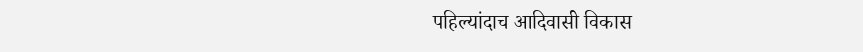पहिल्यांदाच आदिवासी विकास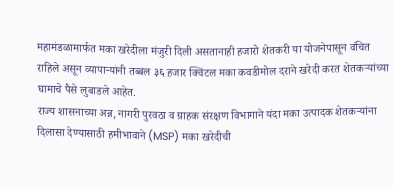महामंडळामार्फत मका खरेदीला मंजुरी दिली असतानाही हजारो शेतकरी या योजनेपासून वंचित राहिले असून व्यापाऱ्यांनी तब्बल ३६ हजार क्विंटल मका कवडीमोल दराने खरेदी करत शेतकऱ्यांच्या घामाचे पैसे लुबाडले आहेत.
राज्य शासनाच्या अन्न, नागरी पुरवठा व ग्राहक संरक्षण विभागाने यंदा मका उत्पादक शेतकऱ्यांना दिलासा देण्यासाठी हमीभावाने (MSP) मका खरेदीची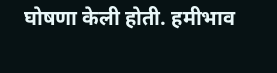घोषणा केली होती. हमीभाव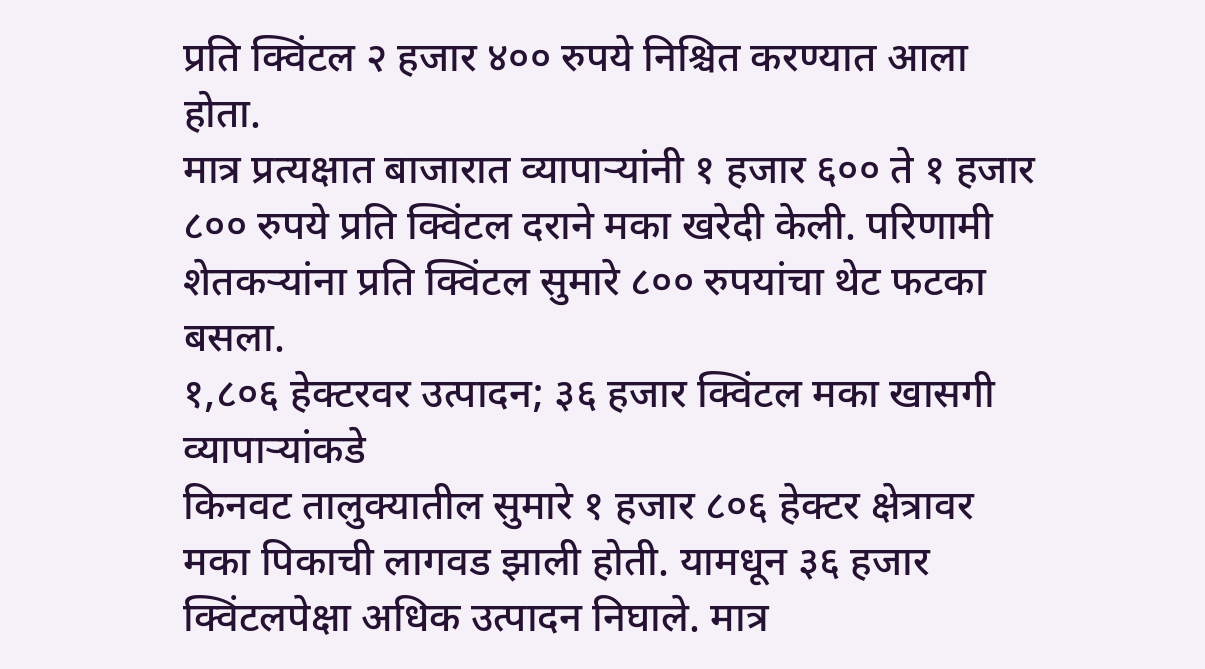प्रति क्विंटल २ हजार ४०० रुपये निश्चित करण्यात आला होता.
मात्र प्रत्यक्षात बाजारात व्यापाऱ्यांनी १ हजार ६०० ते १ हजार ८०० रुपये प्रति क्विंटल दराने मका खरेदी केली. परिणामी शेतकऱ्यांना प्रति क्विंटल सुमारे ८०० रुपयांचा थेट फटका बसला.
१,८०६ हेक्टरवर उत्पादन; ३६ हजार क्विंटल मका खासगी व्यापाऱ्यांकडे
किनवट तालुक्यातील सुमारे १ हजार ८०६ हेक्टर क्षेत्रावर मका पिकाची लागवड झाली होती. यामधून ३६ हजार क्विंटलपेक्षा अधिक उत्पादन निघाले. मात्र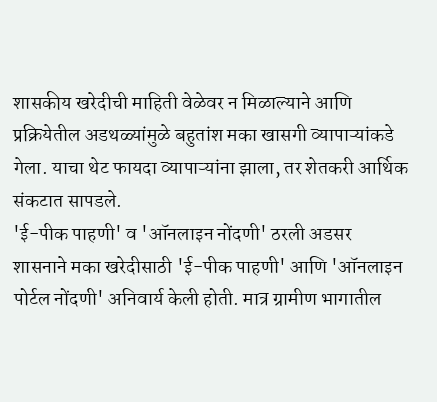शासकीय खरेदीची माहिती वेळेवर न मिळाल्याने आणि प्रक्रियेतील अडथळ्यांमुळे बहुतांश मका खासगी व्यापाऱ्यांकडे गेला. याचा थेट फायदा व्यापाऱ्यांना झाला, तर शेतकरी आर्थिक संकटात सापडले.
'ई-पीक पाहणी' व 'ऑनलाइन नोंदणी' ठरली अडसर
शासनाने मका खरेदीसाठी 'ई-पीक पाहणी' आणि 'ऑनलाइन पोर्टल नोंदणी' अनिवार्य केली होती. मात्र ग्रामीण भागातील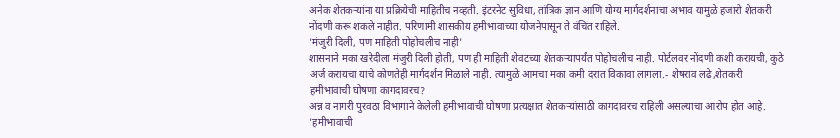अनेक शेतकऱ्यांना या प्रक्रियेची माहितीच नव्हती. इंटरनेट सुविधा, तांत्रिक ज्ञान आणि योग्य मार्गदर्शनाचा अभाव यामुळे हजारो शेतकरी नोंदणी करू शकले नाहीत. परिणामी शासकीय हमीभावाच्या योजनेपासून ते वंचित राहिले.
'मंजुरी दिली, पण माहिती पोहोचलीच नाही'
शासनाने मका खरेदीला मंजुरी दिली होती, पण ही माहिती शेवटच्या शेतकऱ्यापर्यंत पोहोचलीच नाही. पोर्टलवर नोंदणी कशी करायची, कुठे अर्ज करायचा याचे कोणतेही मार्गदर्शन मिळाले नाही. त्यामुळे आमचा मका कमी दरात विकावा लागला.- शेषराव लढे,शेतकरी
हमीभावाची घोषणा कागदावरच?
अन्न व नागरी पुरवठा विभागाने केलेली हमीभावाची घोषणा प्रत्यक्षात शेतकऱ्यांसाठी कागदावरच राहिली असल्याचा आरोप होत आहे.
'हमीभावाची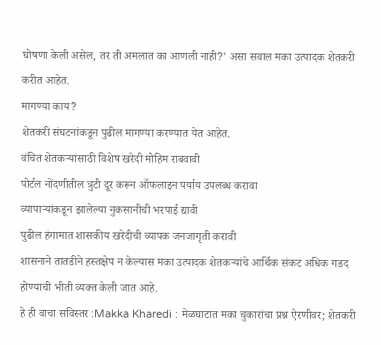घोषणा केली असेल, तर ती अमलात का आणली नाही?' असा सवाल मका उत्पादक शेतकरी करीत आहेत.
मागण्या काय?
शेतकरी संघटनांकडून पुढील मागण्या करण्यात येत आहेत.
वंचित शेतकऱ्यांसाठी विशेष खरेदी मोहिम राबवावी
पोर्टल नोंदणीतील त्रुटी दूर करून ऑफलाइन पर्याय उपलब्ध करावा
व्यापाऱ्यांकडून झालेल्या नुकसानीची भरपाई द्यावी
पुढील हंगामात शासकीय खरेदीची व्यापक जनजागृती करावी
शासनाने तातडीने हस्तक्षेप न केल्यास मका उत्पादक शेतकऱ्यांचे आर्थिक संकट अधिक गडद होण्याची भीती व्यक्त केली जात आहे.
हे ही वाचा सविस्तर :Makka Kharedi : मेळघाटात मका चुकारांचा प्रश्न ऐरणीवर; शेतकरी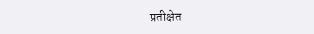प्रतीक्षेत